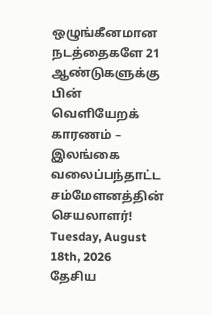ஒழுங்கீனமான நடத்தைகளே 21 ஆண்டுகளுக்கு பின் வெளியேறக் காரணம் – இலங்கை வலைப்பந்தாட்ட சம்மேளனத்தின் செயலாளர்!
Tuesday, August 18th, 2026
தேசிய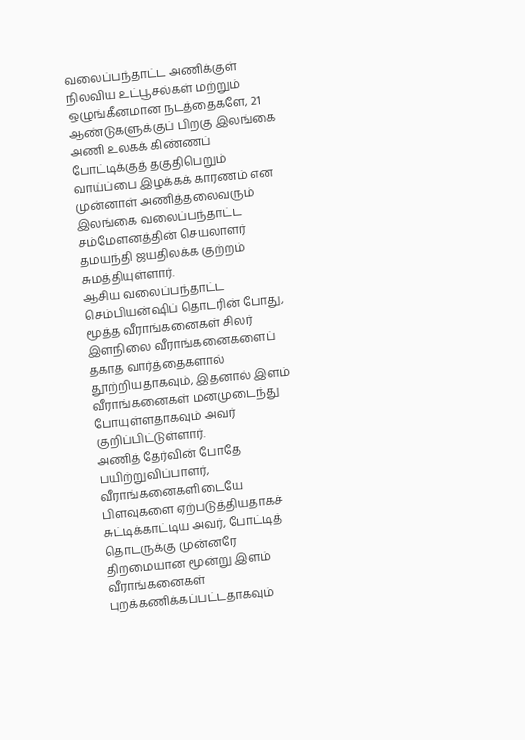வலைப்பந்தாட்ட அணிக்குள் நிலவிய உட்பூசல்கள் மற்றும் ஒழுங்கீனமான நடத்தைகளே, 21 ஆண்டுகளுக்குப் பிறகு இலங்கை அணி உலகக் கிண்ணப் போட்டிக்குத் தகுதிபெறும் வாய்ப்பை இழக்கக் காரணம் என முன்னாள் அணித்தலைவரும் இலங்கை வலைப்பந்தாட்ட சம்மேளனத்தின் செயலாளர் தமயந்தி ஜயதிலக்க குற்றம் சுமத்தியுள்ளார்.
ஆசிய வலைப்பந்தாட்ட செம்பியன்ஷிப் தொடரின் போது, மூத்த வீராங்கனைகள் சிலர் இளநிலை வீராங்கனைகளைப் தகாத வார்த்தைகளால் தூற்றியதாகவும், இதனால் இளம் வீராங்கனைகள் மனமுடைந்து போயுள்ளதாகவும் அவர் குறிப்பிட்டுள்ளார்.
அணித் தேர்வின் போதே பயிற்றுவிப்பாளர், வீராங்கனைகளிடையே பிளவுகளை ஏற்படுத்தியதாகச் சுட்டிக்காட்டிய அவர், போட்டித் தொடருக்கு முன்னரே திறமையான மூன்று இளம் வீராங்கனைகள் புறக்கணிக்கப்பட்டதாகவும்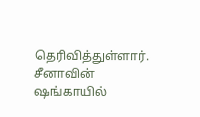தெரிவித்துள்ளார்.
சீனாவின் ஷங்காயில்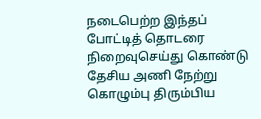நடைபெற்ற இந்தப் போட்டித் தொடரை நிறைவுசெய்து கொண்டு தேசிய அணி நேற்று கொழும்பு திரும்பிய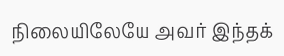நிலையிலேயே அவர் இந்தக்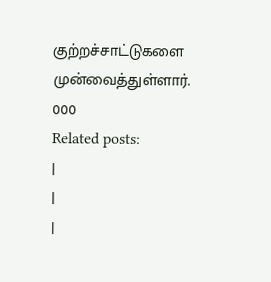குற்றச்சாட்டுகளை முன்வைத்துள்ளார்.
000
Related posts:
|
|
|